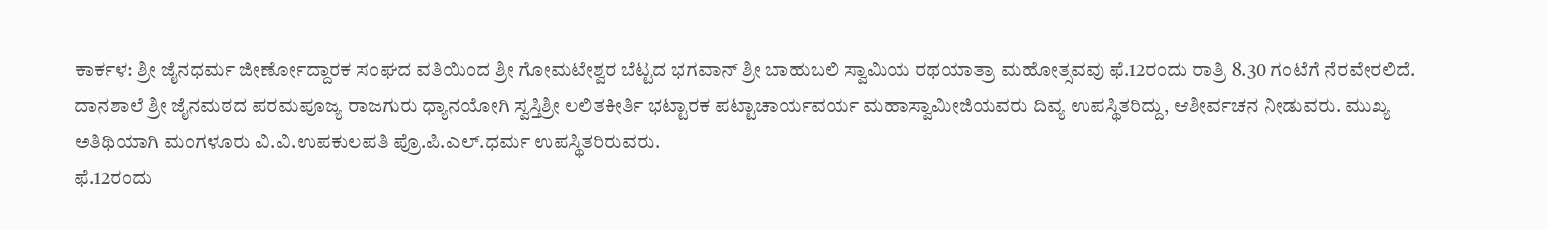ಕಾರ್ಕಳ: ಶ್ರೀ ಜೈನಧರ್ಮ ಜೀರ್ಣೋದ್ದಾರಕ ಸಂಘದ ವತಿಯಿಂದ ಶ್ರೀ ಗೋಮಟೇಶ್ವರ ಬೆಟ್ಟದ ಭಗವಾನ್ ಶ್ರೀ ಬಾಹುಬಲಿ ಸ್ವಾಮಿಯ ರಥಯಾತ್ರಾ ಮಹೋತ್ಸವವು ಫೆ.12ರಂದು ರಾತ್ರಿ 8.30 ಗಂಟೆಗೆ ನೆರವೇರಲಿದೆ.
ದಾನಶಾಲೆ ಶ್ರೀ ಜೈನಮಠದ ಪರಮಪೂಜ್ಯ ರಾಜಗುರು ಧ್ಯಾನಯೋಗಿ ಸ್ವಸ್ತಿಶ್ರೀ ಲಲಿತಕೀರ್ತಿ ಭಟ್ಟಾರಕ ಪಟ್ಟಾಚಾರ್ಯವರ್ಯ ಮಹಾಸ್ವಾಮೀಜಿಯವರು ದಿವ್ಯ ಉಪಸ್ಥಿತರಿದ್ದು, ಆಶೀರ್ವಚನ ನೀಡುವರು. ಮುಖ್ಯ ಅತಿಥಿಯಾಗಿ ಮಂಗಳೂರು ವಿ.ವಿ.ಉಪಕುಲಪತಿ ಪ್ರೊ.ಪಿ.ಎಲ್.ಧರ್ಮ ಉಪಸ್ಥಿತರಿರುವರು.
ಫೆ.12ರಂದು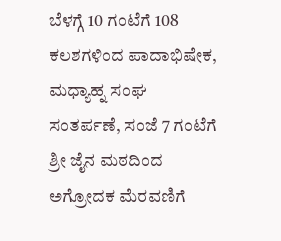ಬೆಳಗ್ಗೆ 10 ಗಂಟೆಗೆ 108 ಕಲಶಗಳಿಂದ ಪಾದಾಭಿಷೇಕ, ಮಧ್ಯಾಹ್ನ ಸಂಘ ಸಂತರ್ಪಣೆ, ಸಂಜೆ 7 ಗಂಟೆಗೆ ಶ್ರೀ ಜೈನ ಮಠದಿಂದ ಅಗ್ರೋದಕ ಮೆರವಣಿಗೆ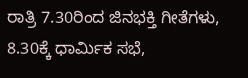ರಾತ್ರಿ 7.30ರಿಂದ ಜಿನಭಕ್ತಿ ಗೀತೆಗಳು, 8.30ಕ್ಕೆ ಧಾರ್ಮಿಕ ಸಭೆ,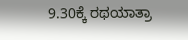9.30ಕ್ಕೆ ರಥಯಾತ್ರಾ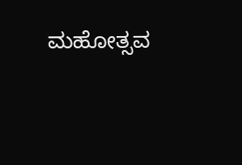ಮಹೋತ್ಸವ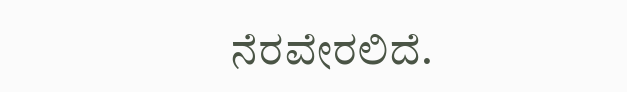ನೆರವೇರಲಿದೆ.